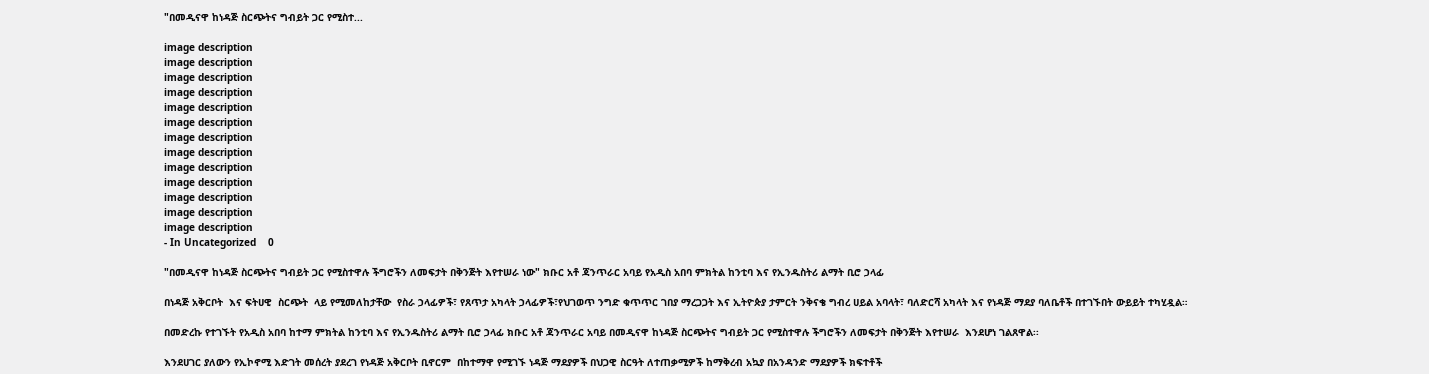"በመዲናዋ ከነዳጅ ስርጭትና ግብይት ጋር የሚስተ...

image description
image description
image description
image description
image description
image description
image description
image description
image description
image description
image description
image description
image description
- In Uncategorized    0

"በመዲናዋ ከነዳጅ ስርጭትና ግብይት ጋር የሚስተዋሉ ችግሮችን ለመፍታት በቅንጅት እየተሠራ ነው" ክቡር አቶ ጃንጥራር አባይ የአዲስ አበባ ምክትል ከንቲባ እና የኢንዱስትሪ ልማት ቢሮ ኃላፊ

በነዳጅ አቅርቦት  እና ፍትሀዊ  ስርጭት  ላይ የሚመለከታቸው  የስራ ኃላፊዎች፣ የጸጥታ አካላት ኃላፊዎች፣የህገወጥ ንግድ ቁጥጥር ገበያ ማረጋጋት እና ኢትዮጵያ ታምርት ንቅናቄ ግብረ ሀይል አባላት፣ ባለድርሻ አካላት እና የነዳጅ ማደያ ባለቤቶች በተገኙበት ውይይት ተካሂዷል።

በመድረኩ የተገኙት የአዲስ አበባ ከተማ ምክትል ከንቲባ እና የኢንዱስትሪ ልማት ቢሮ ኃላፊ ክቡር አቶ ጃንጥራር አባይ በመዲናዋ ከነዳጅ ስርጭትና ግብይት ጋር የሚስተዋሉ ችግሮችን ለመፍታት በቅንጅት እየተሠራ  እንደሆነ ገልጸዋል፡፡

እንደሀገር ያለውን የኢኮኖሚ እድገት መሰረት ያደረገ የነዳጅ አቅርቦት ቢኖርም  በከተማዋ የሚገኙ ነዳጅ ማደያዎች በህጋዊ ስርዓት ለተጠቃሚዎች ከማቅረብ አኳያ በአንዳንድ ማደያዎች ክፍተቶች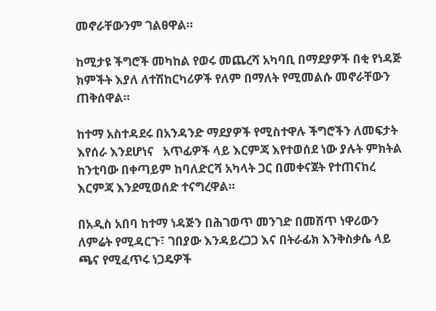መኖራቸውንም ገልፀዋል።

ከሚታዩ ችግሮች መካከል የወሩ መጨረሻ አካባቢ በማደያዎች በቂ የነዳጅ ክምችት እያለ ለተሽከርካሪዎች የለም በማለት የሚመልሱ መኖራቸውን ጠቅሰዋል።

ከተማ አስተዳደሩ በአንዳንድ ማደያዎች የሚስተዋሉ ችግሮችን ለመፍታት እየሰራ እንደሆነና   አጥፊዎች ላይ እርምጃ እየተወሰደ ነው ያሉት ምክትል ከንቲባው በቀጣይም ከባለድርሻ አካላት ጋር በመቀናጀት የተጠናከረ እርምጃ እንደሚወሰድ ተናግረዋል።

በአዲስ አበባ ከተማ ነዳጅን በሕገወጥ መንገድ በመሸጥ ነዋሪውን ለምሬት የሚዳርጉ፣ ገበያው እንዳይረጋጋ እና በትራፊክ እንቅስቃሴ ላይ ጫና የሚፈጥሩ ነጋዴዎች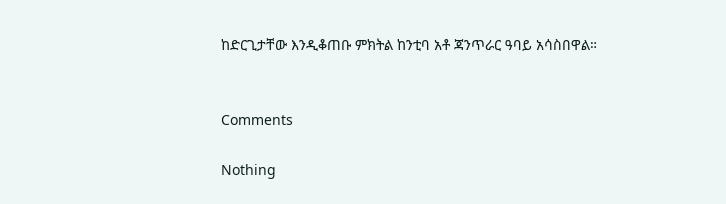ከድርጊታቸው እንዲቆጠቡ ምክትል ከንቲባ አቶ ጃንጥራር ዓባይ አሳስበዋል።


Comments

Nothing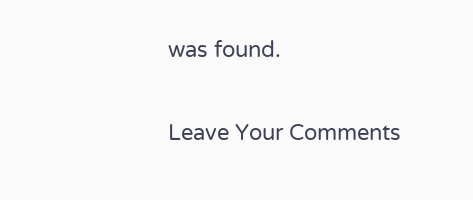was found.

Leave Your Comments